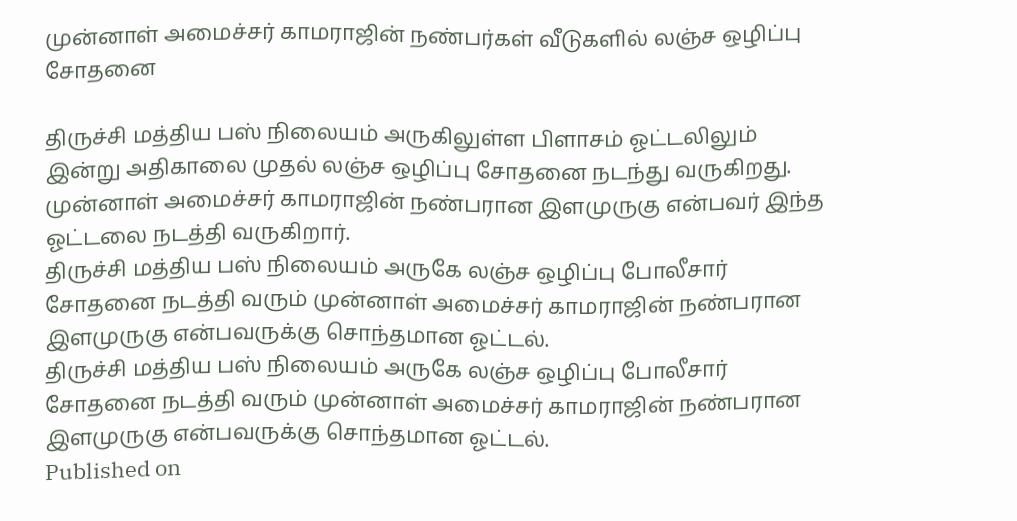முன்னாள் அமைச்சர் காமராஜின் நண்பர்கள் வீடுகளில் லஞ்ச ஒழிப்பு சோதனை

திருச்சி மத்திய பஸ் நிலையம் அருகிலுள்ள பிளாசம் ஓட்டலிலும் இன்று அதிகாலை முதல் லஞ்ச ஒழிப்பு சோதனை நடந்து வருகிறது. முன்னாள் அமைச்சர் காமராஜின் நண்பரான இளமுருகு என்பவர் இந்த ஓட்டலை நடத்தி வருகிறார்.
திருச்சி மத்திய பஸ் நிலையம் அருகே லஞ்ச ஒழிப்பு போலீசார் சோதனை நடத்தி வரும் முன்னாள் அமைச்சர் காமராஜின் நண்பரான இளமுருகு என்பவருக்கு சொந்தமான ஓட்டல்.
திருச்சி மத்திய பஸ் நிலையம் அருகே லஞ்ச ஒழிப்பு போலீசார் சோதனை நடத்தி வரும் முன்னாள் அமைச்சர் காமராஜின் நண்பரான இளமுருகு என்பவருக்கு சொந்தமான ஓட்டல்.
Published on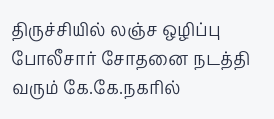திருச்சியில் லஞ்ச ஒழிப்பு போலீசார் சோதனை நடத்தி வரும் கே.கே.நகரில்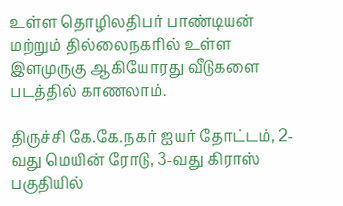உள்ள தொழிலதிபர் பாண்டியன் மற்றும் தில்லைநகரில் உள்ள இளமுருகு ஆகியோரது வீடுகளை படத்தில் காணலாம்.

திருச்சி கே.கே.நகர் ஐயர் தோட்டம், 2-வது மெயின் ரோடு, 3-வது கிராஸ் பகுதியில்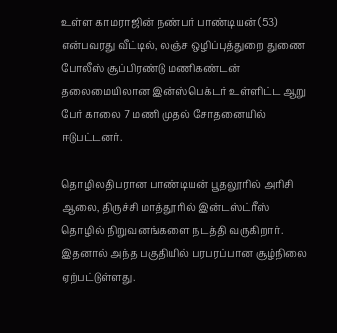உள்ள காமராஜின் நண்பர் பாண்டியன் (53) என்பவரது வீட்டில், லஞ்ச ஒழிப்புத்துறை துணை போலீஸ் சூப்பிரண்டு மணிகண்டன் தலைமையிலான இன்ஸ்பெக்டர் உள்ளிட்ட ஆறு பேர் காலை 7 மணி முதல் சோதனையில் ஈடுபட்டனர்.

தொழிலதிபரான பாண்டியன் பூதலூரில் அரிசி ஆலை, திருச்சி மாத்தூரில் இன்டஸ்ட்ரீஸ் தொழில் நிறுவனங்களை நடத்தி வருகிறார். இதனால் அந்த பகுதியில் பரபரப்பான சூழ்நிலை ஏற்பட்டுள்ளது.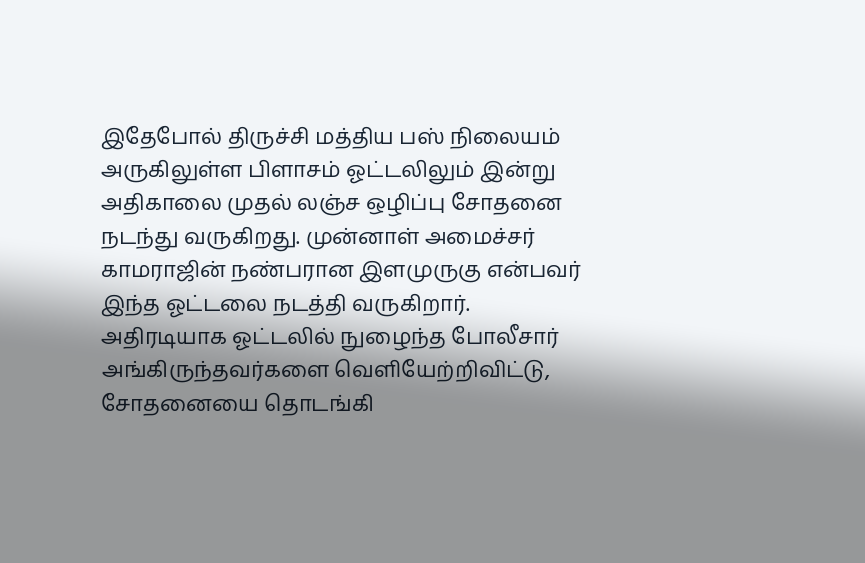இதேபோல் திருச்சி மத்திய பஸ் நிலையம் அருகிலுள்ள பிளாசம் ஓட்டலிலும் இன்று அதிகாலை முதல் லஞ்ச ஒழிப்பு சோதனை நடந்து வருகிறது. முன்னாள் அமைச்சர் காமராஜின் நண்பரான இளமுருகு என்பவர் இந்த ஓட்டலை நடத்தி வருகிறார். அதிரடியாக ஓட்டலில் நுழைந்த போலீசார் அங்கிருந்தவர்களை வெளியேற்றிவிட்டு, சோதனையை தொடங்கி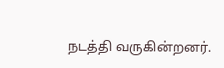நடத்தி வருகின்றனர்.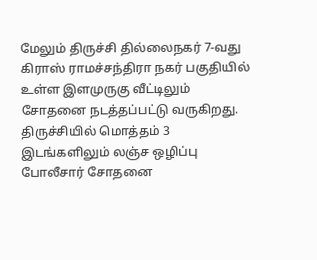மேலும் திருச்சி தில்லைநகர் 7-வது கிராஸ் ராமச்சந்திரா நகர் பகுதியில் உள்ள இளமுருகு வீட்டிலும் சோதனை நடத்தப்பட்டு வருகிறது. திருச்சியில் மொத்தம் 3 இடங்களிலும் லஞ்ச ஒழிப்பு போலீசார் சோதனை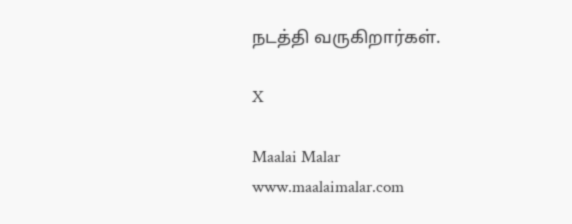நடத்தி வருகிறார்கள்.

X

Maalai Malar
www.maalaimalar.com